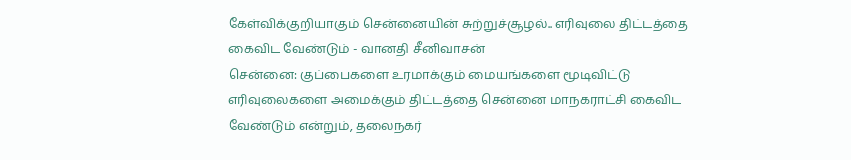கேள்விக்குறியாகும் சென்னையின் சுற்றுச்சூழல்.. எரிவுலை திட்டத்தை கைவிட வேண்டும் - வானதி சீனிவாசன்
சென்னை: குப்பைகளை உரமாக்கும் மையங்களை மூடிவிட்டு எரிவுலைகளை அமைக்கும் திட்டத்தை சென்னை மாநகராட்சி கைவிட வேண்டும் என்றும், தலைநகர்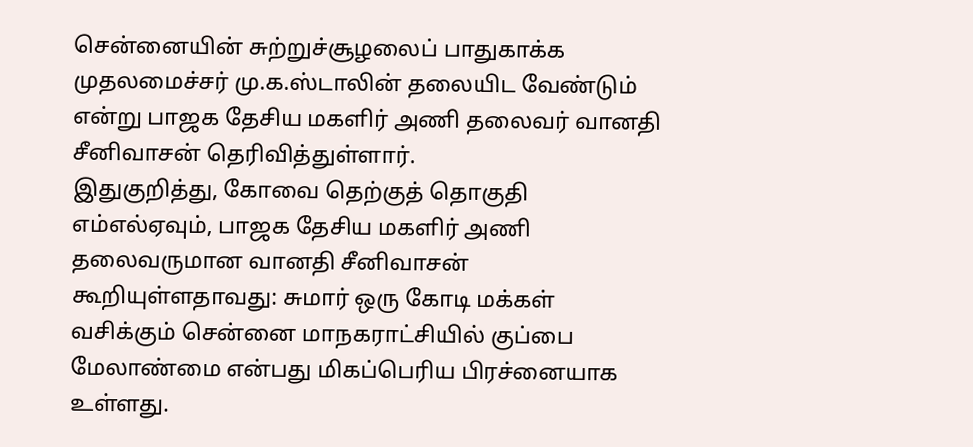சென்னையின் சுற்றுச்சூழலைப் பாதுகாக்க முதலமைச்சர் மு.க.ஸ்டாலின் தலையிட வேண்டும் என்று பாஜக தேசிய மகளிர் அணி தலைவர் வானதி சீனிவாசன் தெரிவித்துள்ளார்.
இதுகுறித்து, கோவை தெற்குத் தொகுதி எம்எல்ஏவும், பாஜக தேசிய மகளிர் அணி தலைவருமான வானதி சீனிவாசன் கூறியுள்ளதாவது: சுமார் ஒரு கோடி மக்கள் வசிக்கும் சென்னை மாநகராட்சியில் குப்பை மேலாண்மை என்பது மிகப்பெரிய பிரச்னையாக உள்ளது.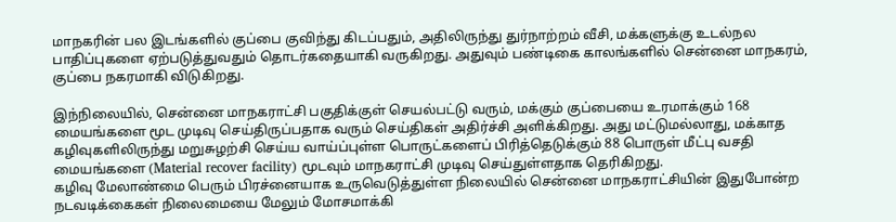மாநகரின் பல இடங்களில் குப்பை குவிந்து கிடப்பதும், அதிலிருந்து துர்நாற்றம் வீசி, மக்களுக்கு உடல்நல பாதிப்புகளை ஏற்படுத்துவதும் தொடர்கதையாகி வருகிறது. அதுவும் பண்டிகை காலங்களில் சென்னை மாநகரம், குப்பை நகரமாகி விடுகிறது.

இந்நிலையில், சென்னை மாநகராட்சி பகுதிக்குள் செயல்பட்டு வரும், மக்கும் குப்பையை உரமாக்கும் 168 மையங்களை மூட முடிவு செய்திருப்பதாக வரும் செய்திகள் அதிர்ச்சி அளிக்கிறது. அது மட்டுமல்லாது, மக்காத கழிவுகளிலிருந்து மறுசுழற்சி செய்ய வாய்ப்புள்ள பொருட்களைப் பிரித்தெடுக்கும் 88 பொருள் மீட்பு வசதி மையங்களை (Material recover facility) மூடவும் மாநகராட்சி முடிவு செய்துள்ளதாக தெரிகிறது.
கழிவு மேலாண்மை பெரும் பிரச்னையாக உருவெடுத்துள்ள நிலையில் சென்னை மாநகராட்சியின் இதுபோன்ற நடவடிக்கைகள் நிலைமையை மேலும் மோசமாக்கி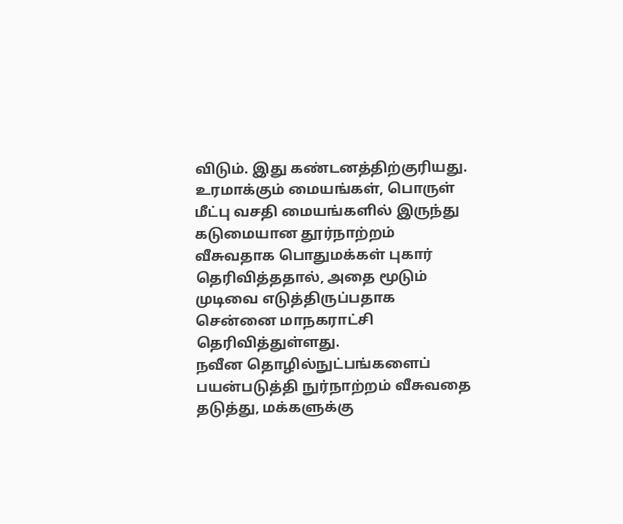விடும். இது கண்டனத்திற்குரியது. உரமாக்கும் மையங்கள், பொருள் மீட்பு வசதி மையங்களில் இருந்து கடுமையான தூர்நாற்றம் வீசுவதாக பொதுமக்கள் புகார் தெரிவித்ததால், அதை மூடும் முடிவை எடுத்திருப்பதாக சென்னை மாநகராட்சி தெரிவித்துள்ளது.
நவீன தொழில்நுட்பங்களைப் பயன்படுத்தி நுர்நாற்றம் வீசுவதை தடுத்து, மக்களுக்கு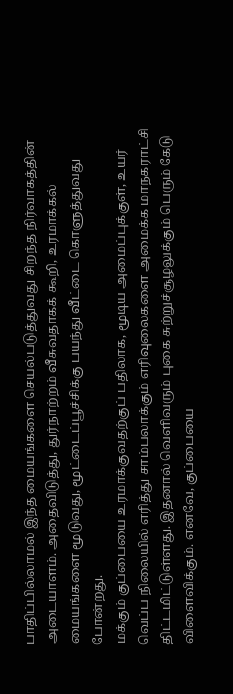பாதிப்பில்லாமல் இந்த மையங்களை செயல்படுத்துவது சிறந்த நிர்வாகத்தின் அடையாளம். அதைவிடுத்து, துர்நாற்றம் வீசுவதாகக் கூறி, உரமாக்கல் மையங்களை மூடுவது, மூட்டைப்பூச்சிக்கு பயந்து வீட்டை கொளுத்துவது போன்றது.
மக்கும் குப்பையை உரமாக்குவதற்குப் பதிலாக, மூடிய அமைப்புக்குள், உயர் வெப்ப நிலையில் எரித்து சாம்பலாக்கும் எரிவுலைகளை அமைக்க மாநகராட்சி திட்டமிட்டுள்ளது. இதனால் வெளிவரும் புகை சுற்றுச்சூழலுக்கும் பெரும் கேடு விளைவிக்கும். எனவே, குப்பையை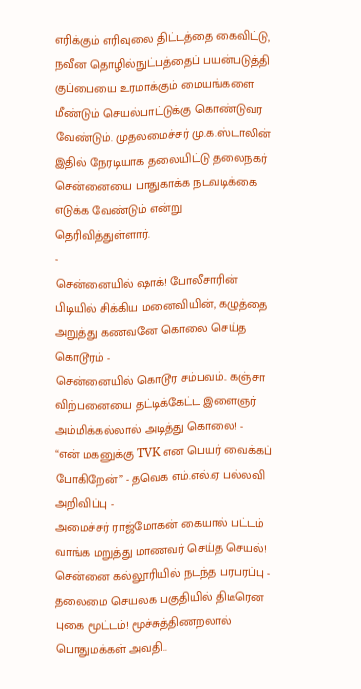எரிக்கும் எரிவுலை திட்டத்தை கைவிட்டு, நவீன தொழில்நுட்பத்தைப் பயன்படுத்தி குப்பையை உரமாக்கும் மையங்களை மீண்டும் செயல்பாட்டுக்கு கொண்டுவர வேண்டும். முதலமைச்சர் மு.க.ஸ்டாலின் இதில் நேரடியாக தலையிட்டு தலைநகர் சென்னையை பாதுகாக்க நடவடிக்கை எடுக்க வேண்டும் என்று தெரிவித்துள்ளார்.
-
சென்னையில் ஷாக்! போலீசாரின் பிடியில் சிக்கிய மனைவியின், கழுத்தை அறுத்து கணவனே கொலை செய்த கொடூரம் -
சென்னையில் கொடூர சம்பவம்.. கஞ்சா விற்பனையை தட்டிக்கேட்ட இளைஞர் அம்மிக்கல்லால் அடித்து கொலை! -
“என் மகனுக்கு TVK என பெயர் வைக்கப் போகிறேன்” - தவெக எம்.எல்.ஏ பல்லவி அறிவிப்பு -
அமைச்சர் ராஜ்மோகன் கையால் பட்டம் வாங்க மறுத்து மாணவர் செய்த செயல்! சென்னை கல்லூரியில் நடந்த பரபரப்பு -
தலைமை செயலக பகுதியில் திடீரென புகை மூட்டம்! மூச்சுத்திணறலால் பொதுமக்கள் அவதி..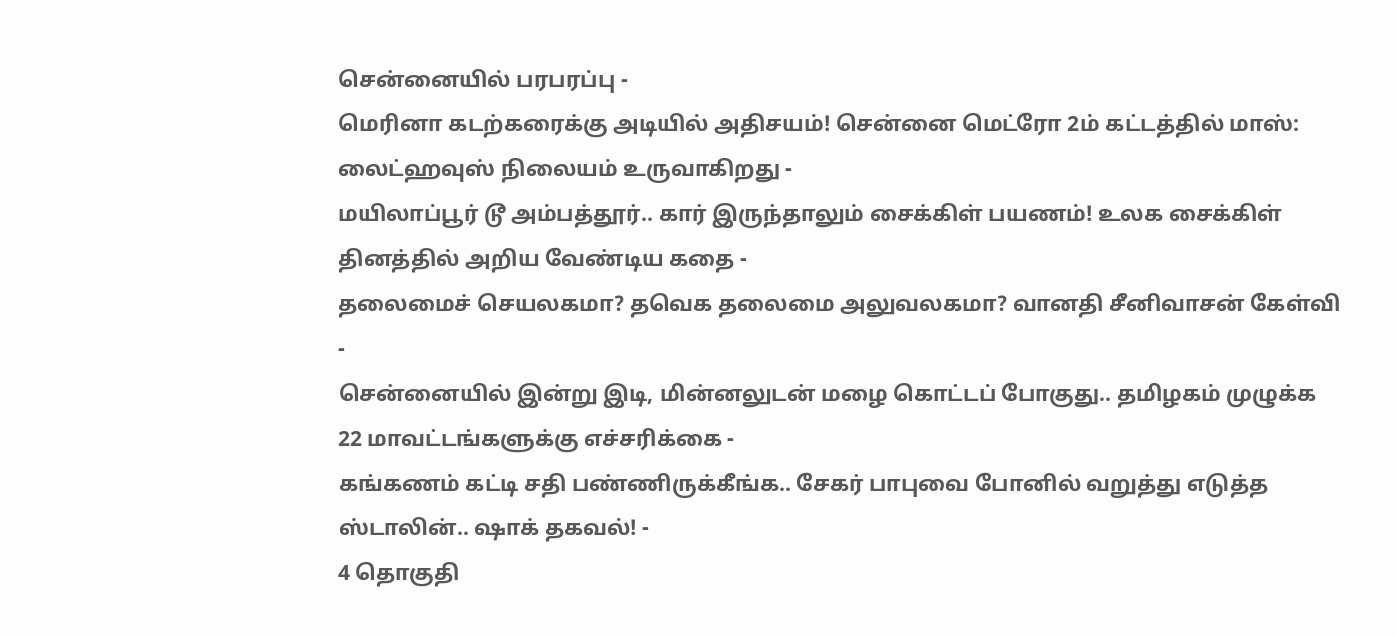சென்னையில் பரபரப்பு -
மெரினா கடற்கரைக்கு அடியில் அதிசயம்! சென்னை மெட்ரோ 2ம் கட்டத்தில் மாஸ்: லைட்ஹவுஸ் நிலையம் உருவாகிறது -
மயிலாப்பூர் டூ அம்பத்தூர்.. கார் இருந்தாலும் சைக்கிள் பயணம்! உலக சைக்கிள் தினத்தில் அறிய வேண்டிய கதை -
தலைமைச் செயலகமா? தவெக தலைமை அலுவலகமா? வானதி சீனிவாசன் கேள்வி -
சென்னையில் இன்று இடி, மின்னலுடன் மழை கொட்டப் போகுது.. தமிழகம் முழுக்க 22 மாவட்டங்களுக்கு எச்சரிக்கை -
கங்கணம் கட்டி சதி பண்ணிருக்கீங்க.. சேகர் பாபுவை போனில் வறுத்து எடுத்த ஸ்டாலின்.. ஷாக் தகவல்! -
4 தொகுதி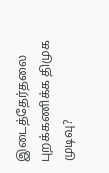இடைத்தேர்தலை புறக்கணிக்க திமுக முடிவு?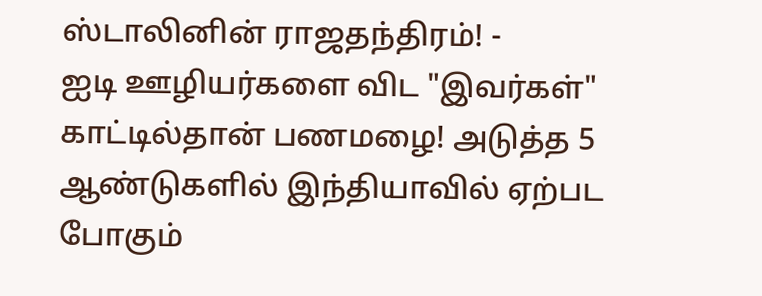ஸ்டாலினின் ராஜதந்திரம்! -
ஐடி ஊழியர்களை விட "இவர்கள்" காட்டில்தான் பணமழை! அடுத்த 5 ஆண்டுகளில் இந்தியாவில் ஏற்பட போகும்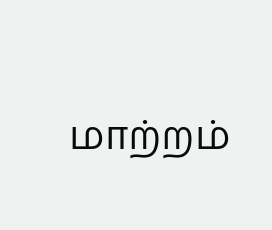மாற்றம்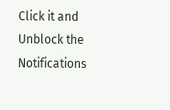Click it and Unblock the Notifications